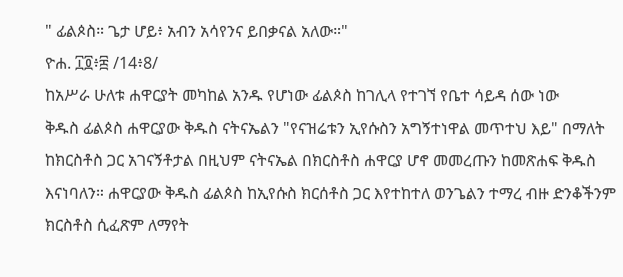" ፊልጶስ። ጌታ ሆይ፥ አብን አሳየንና ይበቃናል አለው።"
ዮሐ. ፲፬፥፰ /14፥8/
ከአሥራ ሁለቱ ሐዋርያት መካከል አንዱ የሆነው ፊልጶስ ከገሊላ የተገኘ የቤተ ሳይዳ ሰው ነው
ቅዱስ ፊልጶስ ሐዋርያው ቅዱስ ናትናኤልን "የናዝሬቱን ኢየሱስን አግኝተነዋል መጥተህ እይ" በማለት ከክርስቶስ ጋር አገናኝቶታል በዚህም ናትናኤል በክርስቶስ ሐዋርያ ሆኖ መመረጡን ከመጽሐፍ ቅዱስ እናነባለን። ሐዋርያው ቅዱስ ፊልጶስ ከኢየሱስ ክርሰቶስ ጋር እየተከተለ ወንጌልን ተማረ ብዙ ድንቆችንም ክርስቶስ ሲፈጽም ለማየት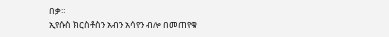በቃ።
ኢየሱስ ክርስቶስን አብን አሳየን ብሎ በመጠየቁ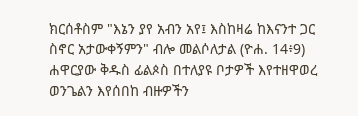ክርሰቶስም "እኔን ያየ አብን አየ፤ እስከዛሬ ከእናንተ ጋር ስኖር አታውቀኝምን" ብሎ መልሶለታል (ዮሐ. 14፥9)
ሐዋርያው ቅዱስ ፊልጶስ በተለያዩ ቦታዎች እየተዘዋወረ ወንጌልን እየሰበከ ብዙዎችን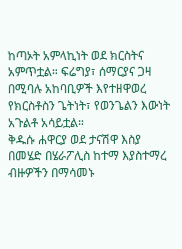ከጣኦት አምላኪነት ወደ ክርስትና አምጥቷል። ፍሬግያ፣ ሰማርያና ጋዛ በሚባሉ አከባቢዎች እየተዘዋወረ የክርስቶስን ጌትነት፣ የወንጌልን እውነት አጉልቶ አሳይቷል።
ቅዱሱ ሐዋርያ ወደ ታናሽዋ እስያ በመሄድ በሄራፖሊስ ከተማ እያስተማረ ብዙዎችን በማሳመኑ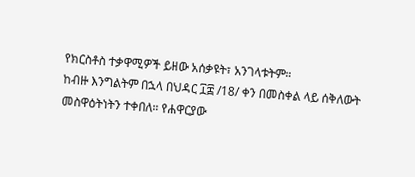የክርስቶስ ተቃዋሚዎች ይዘው አሰቃዩት፣ አንገላቱትም።
ከብዙ እንግልትም በኋላ በህዳር ፲፰ /18/ ቀን በመስቀል ላይ ሰቅለውት መስዋዕትነትን ተቀበለ። የሐዋርያው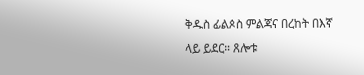ቅዱስ ፊልጶስ ምልጃና በረከት በእኛ ላይ ይደር። ጸሎቱ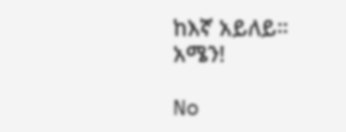ከእኛ አይለይ።
አሜን!

No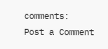comments:
Post a Comment